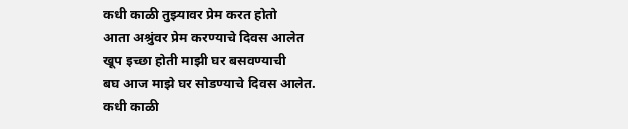कधी काळी तुझ्यावर प्रेम करत होतो
आता अश्रुंवर प्रेम करण्याचे दिवस आलेत
खूप इच्छा होती माझी घर बसवण्याची
बघ आज माझे घर सोडण्याचे दिवस आलेत.
कधी काळी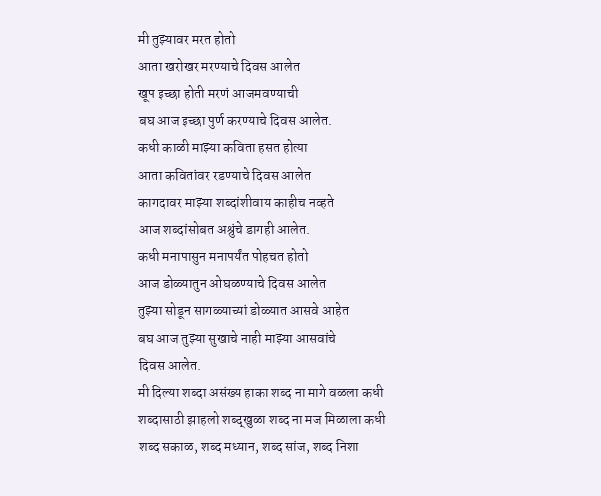मी तुझ्यावर मरत होतो
आता खरोखर मरण्याचे दिवस आलेत
खूप इच्छा होती मरणं आजमवण्याची
बघ आज इच्छा पुर्ण करण्याचे दिवस आलेत.
कधी काळी माझ्या कविता हसत होत्या
आता कवितांवर रडण्याचे दिवस आलेत
कागदावर माझ्या शब्दांशीवाय काहीच नव्हते
आज शब्दांसोबत अश्रुंचे डागही आलेत.
कधी मनापासुन मनापर्यंत पोहचत होतो
आज डोळ्यातुन ओघळण्याचे दिवस आलेत
तुझ्या सोडून सागळ्याच्यां डोळ्यात आसवे आहेत
बघ आज तुझ्या सुखाचे नाही माझ्या आसवांचे
दिवस आलेत.
मी दिल्या शब्दा असंख्य हाका शब्द ना मागे वळला कधी
शब्दासाठी झाहलो शब्द्खुळा शब्द ना मज मिळाला कधी
शब्द सकाळ, शब्द मध्यान, शब्द सांज, शब्द निशा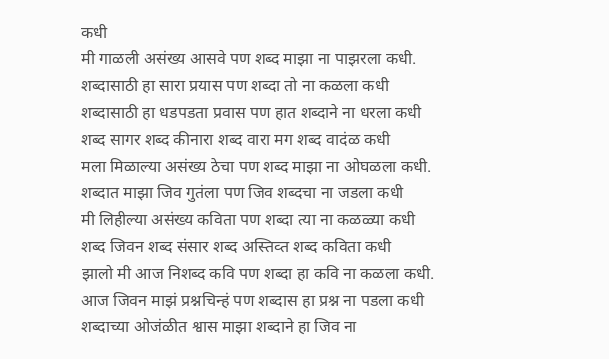कधी
मी गाळली असंख्य आसवे पण शब्द माझा ना पाझरला कधी.
शब्दासाठी हा सारा प्रयास पण शब्दा तो ना कळला कधी
शब्दासाठी हा धडपडता प्रवास पण हात शब्दाने ना धरला कधी
शब्द सागर शब्द कीनारा शब्द वारा मग शब्द वादंळ कधी
मला मिळाल्या असंख्य ठेचा पण शब्द माझा ना ओघळला कधी.
शब्दात माझा जिव गुतंला पण जिव शब्दचा ना जडला कधी
मी लिहील्या असंख्य कविता पण शब्दा त्या ना कळळ्या कधी
शब्द जिवन शब्द संसार शब्द अस्तिव्त शब्द कविता कधी
झालो मी आज निशब्द कवि पण शब्दा हा कवि ना कळला कधी.
आज जिवन माझं प्रश्नचिन्हं पण शब्दास हा प्रश्न ना पडला कधी
शब्दाच्या ओजंळीत श्वास माझा शब्दाने हा जिव ना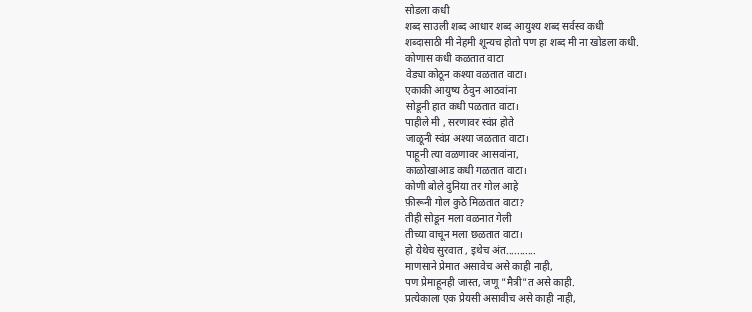सोडला कधी
शब्द साउली शब्द आधार शब्द आयुश्य शब्द सर्वस्व कधी
शब्दासाठी मी नेहमी शून्यच होतो पण हा शब्द मी ना खोडला कधी.
कोणास कधी कळतात वाटा
वेड्या कोठून कश्या वळतात वाटा।
एकाकी आयुष्य ठेवुन आठवांना
सोडूनी हात कधी पळतात वाटा।
पाहीले मी , सरणावर स्वंप्न होते
जाळूनी स्वंप्न अश्या जळतात वाटा।
पाहूनी त्या वळणावर आसवांना,
काळोखाआड कधी गळतात वाटा।
कोणी बोले दुनिया तर गोल आहे
फ़ीरूनी गोल कुठे मिळतात वाटा?
तीही सोडून मला वळनात गेली
तीच्या वाचून मला छळतात वाटा।
हो येथेच सुरवात , इथेच अंत...........
माणसाने प्रेमात असावेच असे काही नाही,
पण प्रेमाहूनही जास्त, जणू "मैत्री"त असे काही.
प्रत्येकाला एक प्रेयसी असावीच असे काही नाही,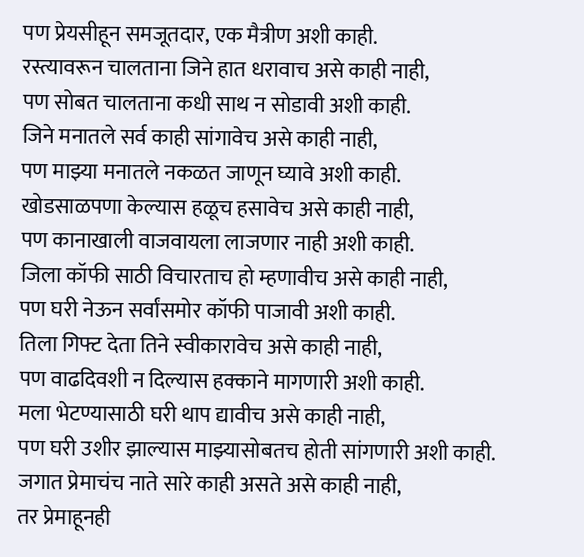पण प्रेयसीहून समजूतदार, एक मैत्रीण अशी काही.
रस्त्यावरून चालताना जिने हात धरावाच असे काही नाही,
पण सोबत चालताना कधी साथ न सोडावी अशी काही.
जिने मनातले सर्व काही सांगावेच असे काही नाही,
पण माझ्या मनातले नकळत जाणून घ्यावे अशी काही.
खोडसाळपणा केल्यास हळूच हसावेच असे काही नाही,
पण कानाखाली वाजवायला लाजणार नाही अशी काही.
जिला कॉफी साठी विचारताच हो म्हणावीच असे काही नाही,
पण घरी नेऊन सर्वांसमोर कॉफी पाजावी अशी काही.
तिला गिफ्ट देता तिने स्वीकारावेच असे काही नाही,
पण वाढदिवशी न दिल्यास हक्काने मागणारी अशी काही.
मला भेटण्यासाठी घरी थाप द्यावीच असे काही नाही,
पण घरी उशीर झाल्यास माझ्यासोबतच होती सांगणारी अशी काही.
जगात प्रेमाचंच नाते सारे काही असते असे काही नाही,
तर प्रेमाहूनही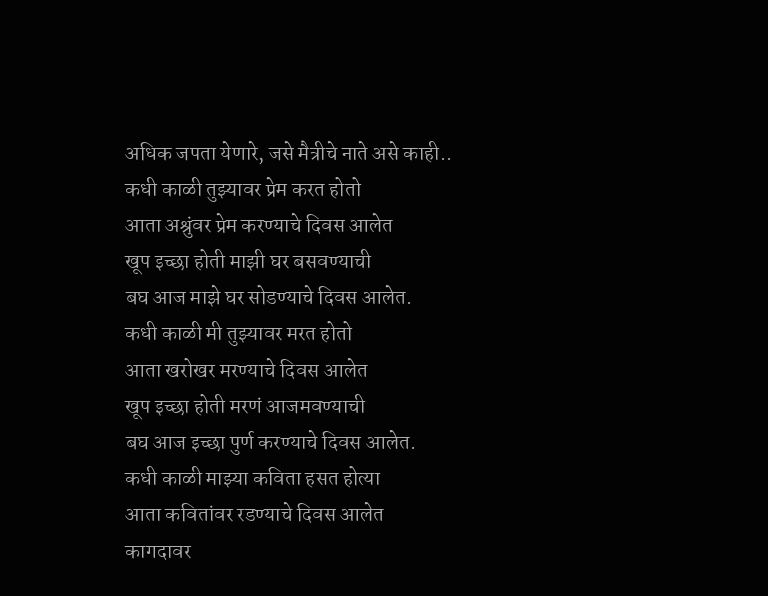अधिक जपता येणारे, जसे मैत्रीचे नाते असे काही..
कधी काळी तुझ्यावर प्रेम करत होतो
आता अश्रुंवर प्रेम करण्याचे दिवस आलेत
खूप इच्छा होती माझी घर बसवण्याची
बघ आज माझे घर सोडण्याचे दिवस आलेत.
कधी काळी मी तुझ्यावर मरत होतो
आता खरोखर मरण्याचे दिवस आलेत
खूप इच्छा होती मरणं आजमवण्याची
बघ आज इच्छा पुर्ण करण्याचे दिवस आलेत.
कधी काळी माझ्या कविता हसत होत्या
आता कवितांवर रडण्याचे दिवस आलेत
कागदावर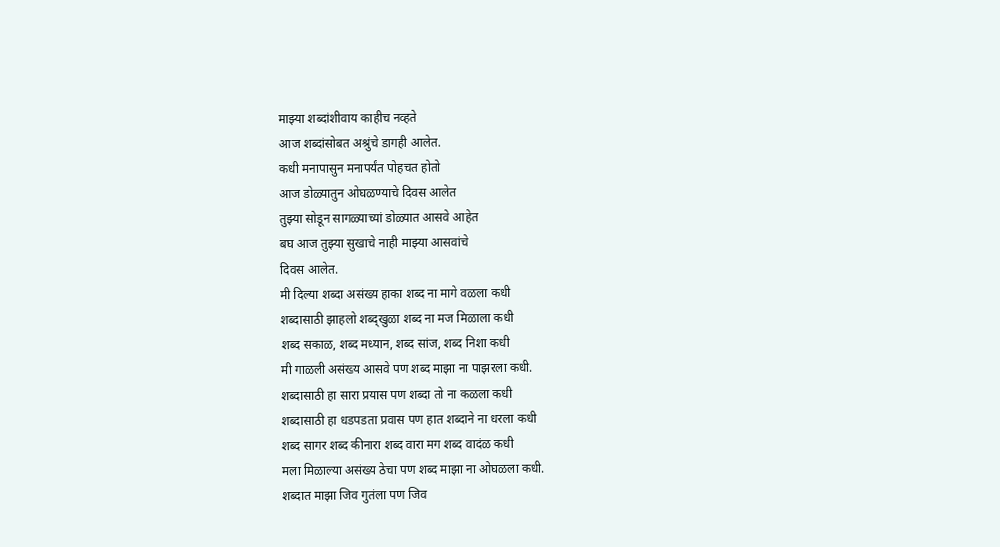माझ्या शब्दांशीवाय काहीच नव्हते
आज शब्दांसोबत अश्रुंचे डागही आलेत.
कधी मनापासुन मनापर्यंत पोहचत होतो
आज डोळ्यातुन ओघळण्याचे दिवस आलेत
तुझ्या सोडून सागळ्याच्यां डोळ्यात आसवे आहेत
बघ आज तुझ्या सुखाचे नाही माझ्या आसवांचे
दिवस आलेत.
मी दिल्या शब्दा असंख्य हाका शब्द ना मागे वळला कधी
शब्दासाठी झाहलो शब्द्खुळा शब्द ना मज मिळाला कधी
शब्द सकाळ, शब्द मध्यान, शब्द सांज, शब्द निशा कधी
मी गाळली असंख्य आसवे पण शब्द माझा ना पाझरला कधी.
शब्दासाठी हा सारा प्रयास पण शब्दा तो ना कळला कधी
शब्दासाठी हा धडपडता प्रवास पण हात शब्दाने ना धरला कधी
शब्द सागर शब्द कीनारा शब्द वारा मग शब्द वादंळ कधी
मला मिळाल्या असंख्य ठेचा पण शब्द माझा ना ओघळला कधी.
शब्दात माझा जिव गुतंला पण जिव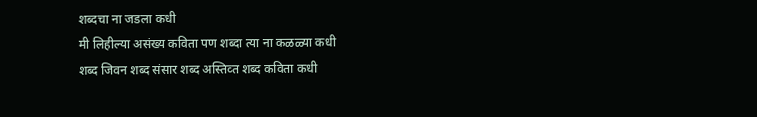शब्दचा ना जडला कधी
मी लिहील्या असंख्य कविता पण शब्दा त्या ना कळळ्या कधी
शब्द जिवन शब्द संसार शब्द अस्तिव्त शब्द कविता कधी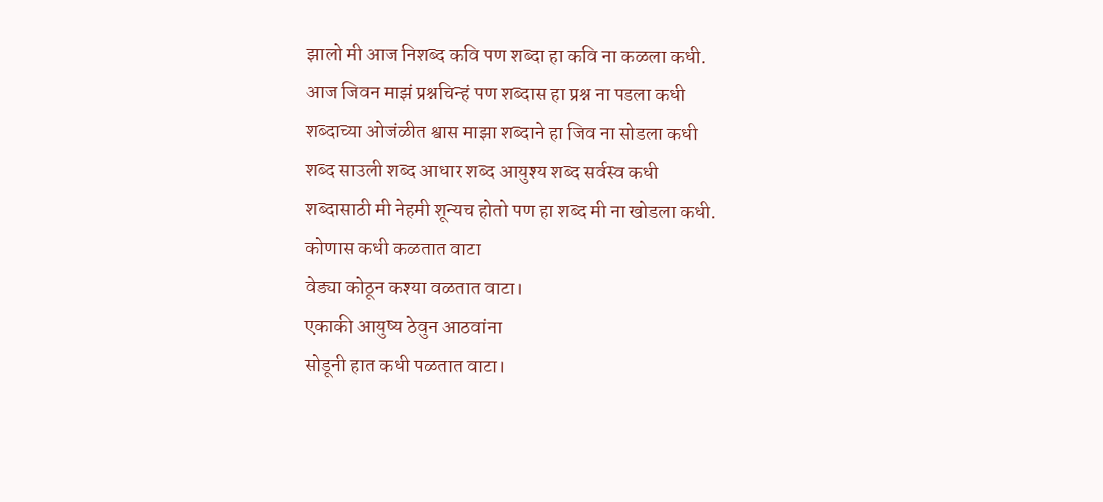झालो मी आज निशब्द कवि पण शब्दा हा कवि ना कळला कधी.
आज जिवन माझं प्रश्नचिन्हं पण शब्दास हा प्रश्न ना पडला कधी
शब्दाच्या ओजंळीत श्वास माझा शब्दाने हा जिव ना सोडला कधी
शब्द साउली शब्द आधार शब्द आयुश्य शब्द सर्वस्व कधी
शब्दासाठी मी नेहमी शून्यच होतो पण हा शब्द मी ना खोडला कधी.
कोणास कधी कळतात वाटा
वेड्या कोठून कश्या वळतात वाटा।
एकाकी आयुष्य ठेवुन आठवांना
सोडूनी हात कधी पळतात वाटा।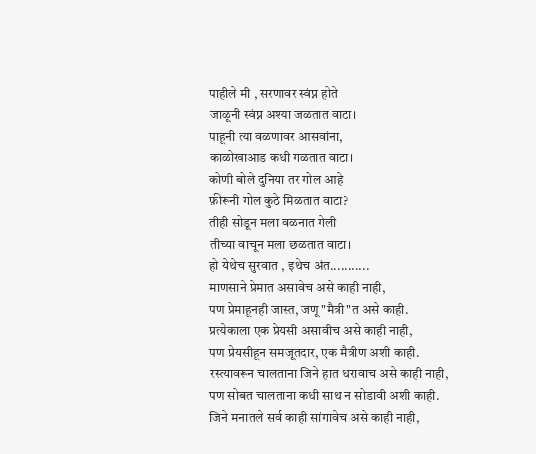पाहीले मी , सरणावर स्वंप्न होते
जाळूनी स्वंप्न अश्या जळतात वाटा।
पाहूनी त्या वळणावर आसवांना,
काळोखाआड कधी गळतात वाटा।
कोणी बोले दुनिया तर गोल आहे
फ़ीरूनी गोल कुठे मिळतात वाटा?
तीही सोडून मला वळनात गेली
तीच्या वाचून मला छळतात वाटा।
हो येथेच सुरवात , इथेच अंत...........
माणसाने प्रेमात असावेच असे काही नाही,
पण प्रेमाहूनही जास्त, जणू "मैत्री"त असे काही.
प्रत्येकाला एक प्रेयसी असावीच असे काही नाही,
पण प्रेयसीहून समजूतदार, एक मैत्रीण अशी काही.
रस्त्यावरून चालताना जिने हात धरावाच असे काही नाही,
पण सोबत चालताना कधी साथ न सोडावी अशी काही.
जिने मनातले सर्व काही सांगावेच असे काही नाही,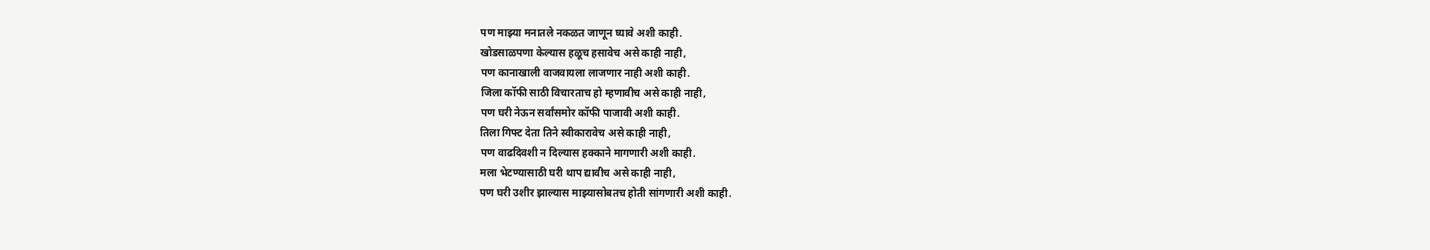पण माझ्या मनातले नकळत जाणून घ्यावे अशी काही.
खोडसाळपणा केल्यास हळूच हसावेच असे काही नाही,
पण कानाखाली वाजवायला लाजणार नाही अशी काही.
जिला कॉफी साठी विचारताच हो म्हणावीच असे काही नाही,
पण घरी नेऊन सर्वांसमोर कॉफी पाजावी अशी काही.
तिला गिफ्ट देता तिने स्वीकारावेच असे काही नाही,
पण वाढदिवशी न दिल्यास हक्काने मागणारी अशी काही.
मला भेटण्यासाठी घरी थाप द्यावीच असे काही नाही,
पण घरी उशीर झाल्यास माझ्यासोबतच होती सांगणारी अशी काही.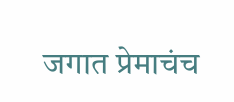जगात प्रेमाचंच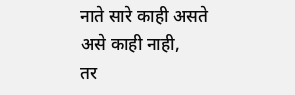नाते सारे काही असते असे काही नाही,
तर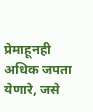प्रेमाहूनही अधिक जपता येणारे, जसे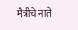मैत्रीचे नाते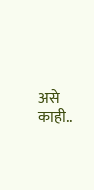असे काही..